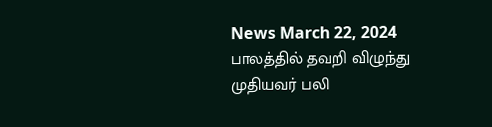News March 22, 2024
பாலத்தில் தவறி விழுந்து முதியவர் பலி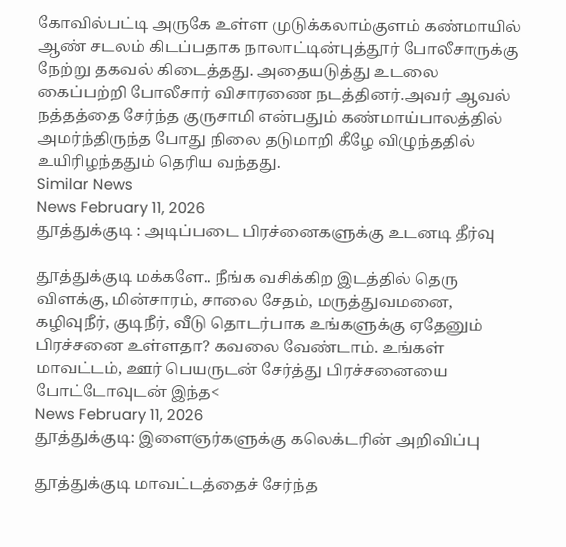கோவில்பட்டி அருகே உள்ள முடுக்கலாம்குளம் கண்மாயில் ஆண் சடலம் கிடப்பதாக நாலாட்டின்புத்தூர் போலீசாருக்கு நேற்று தகவல் கிடைத்தது. அதையடுத்து உடலை கைப்பற்றி போலீசார் விசாரணை நடத்தினர்.அவர் ஆவல் நத்தத்தை சேர்ந்த குருசாமி என்பதும் கண்மாய்பாலத்தில் அமர்ந்திருந்த போது நிலை தடுமாறி கீழே விழுந்ததில் உயிரிழந்ததும் தெரிய வந்தது.
Similar News
News February 11, 2026
தூத்துக்குடி : அடிப்படை பிரச்னைகளுக்கு உடனடி தீர்வு

தூத்துக்குடி மக்களே.. நீங்க வசிக்கிற இடத்தில் தெரு விளக்கு, மின்சாரம், சாலை சேதம், மருத்துவமனை, கழிவுநீர், குடிநீர், வீடு தொடர்பாக உங்களுக்கு ஏதேனும் பிரச்சனை உள்ளதா? கவலை வேண்டாம். உங்கள் மாவட்டம், ஊர் பெயருடன் சேர்த்து பிரச்சனையை போட்டோவுடன் இந்த<
News February 11, 2026
தூத்துக்குடி: இளைஞர்களுக்கு கலெக்டரின் அறிவிப்பு

தூத்துக்குடி மாவட்டத்தைச் சேர்ந்த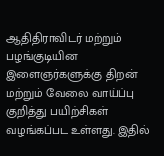ஆதிதிராவிடர் மற்றும் பழங்குடியின இளைஞர்களுக்கு திறன் மற்றும் வேலை வாய்ப்பு குறித்து பயிற்சிகள் வழங்கப்பட உள்ளது. இதில்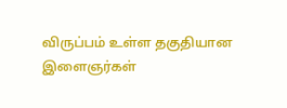விருப்பம் உள்ள தகுதியான இளைஞர்கள்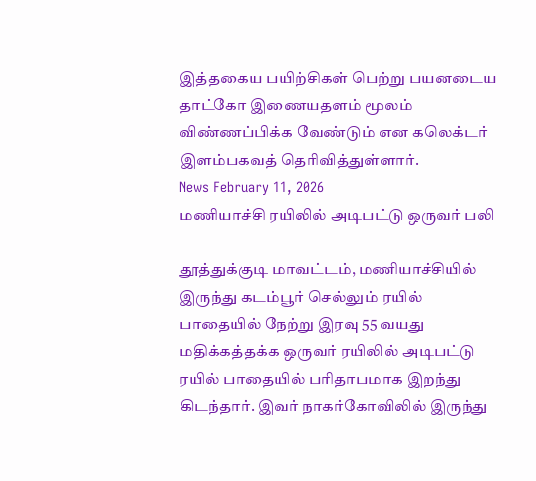இத்தகைய பயிற்சிகள் பெற்று பயனடைய தாட்கோ இணையதளம் மூலம் விண்ணப்பிக்க வேண்டும் என கலெக்டர் இளம்பகவத் தெரிவித்துள்ளார்.
News February 11, 2026
மணியாச்சி ரயிலில் அடிபட்டு ஒருவர் பலி

தூத்துக்குடி மாவட்டம், மணியாச்சியில் இருந்து கடம்பூர் செல்லும் ரயில் பாதையில் நேற்று இரவு 55 வயது மதிக்கத்தக்க ஒருவர் ரயிலில் அடிபட்டு ரயில் பாதையில் பரிதாபமாக இறந்து கிடந்தார். இவர் நாகர்கோவிலில் இருந்து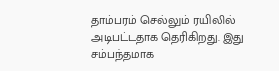தாம்பரம் செல்லும் ரயிலில் அடிபட்டதாக தெரிகிறது. இது சம்பந்தமாக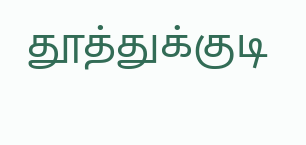தூத்துக்குடி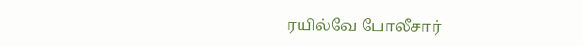ரயில்வே போலீசார்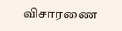விசாரணை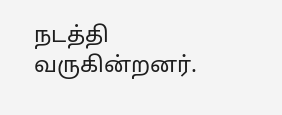நடத்தி வருகின்றனர்.